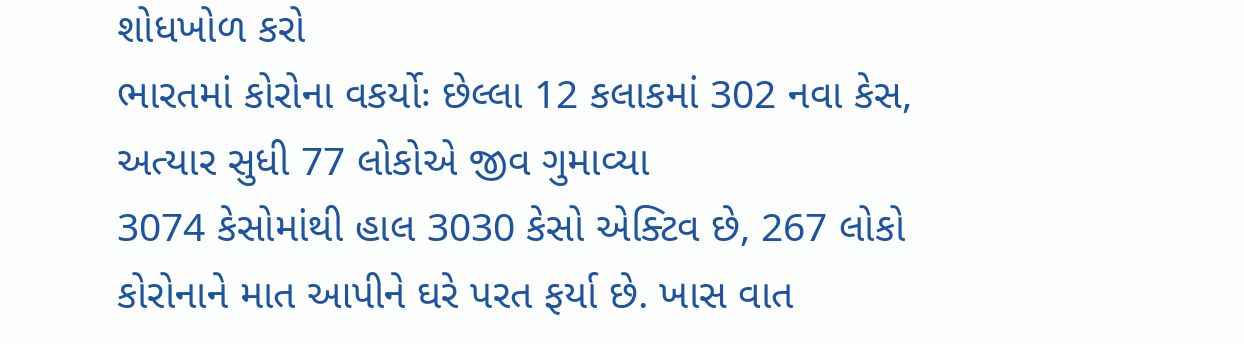શોધખોળ કરો
ભારતમાં કોરોના વકર્યોઃ છેલ્લા 12 કલાકમાં 302 નવા કેસ, અત્યાર સુધી 77 લોકોએ જીવ ગુમાવ્યા
3074 કેસોમાંથી હાલ 3030 કેસો એક્ટિવ છે, 267 લોકો કોરોનાને માત આપીને ઘરે પરત ફર્યા છે. ખાસ વાત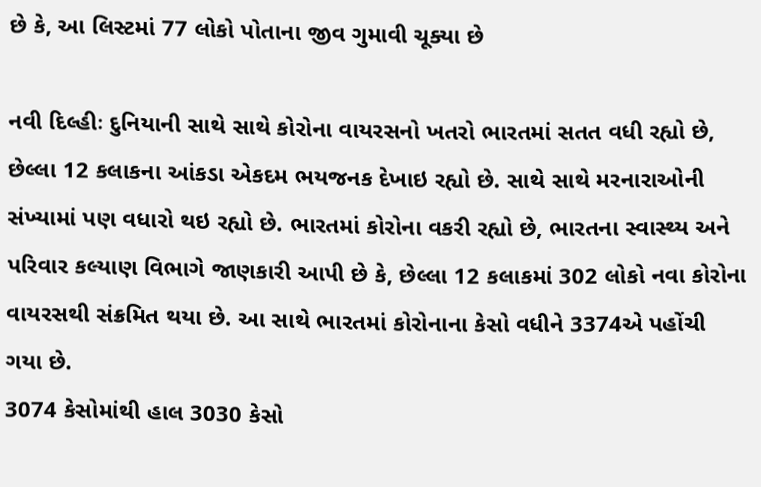છે કે, આ લિસ્ટમાં 77 લોકો પોતાના જીવ ગુમાવી ચૂક્યા છે

નવી દિલ્હીઃ દુનિયાની સાથે સાથે કોરોના વાયરસનો ખતરો ભારતમાં સતત વધી રહ્યો છે, છેલ્લા 12 કલાકના આંકડા એકદમ ભયજનક દેખાઇ રહ્યો છે. સાથે સાથે મરનારાઓની સંખ્યામાં પણ વધારો થઇ રહ્યો છે. ભારતમાં કોરોના વકરી રહ્યો છે, ભારતના સ્વાસ્થ્ય અને પરિવાર કલ્યાણ વિભાગે જાણકારી આપી છે કે, છેલ્લા 12 કલાકમાં 302 લોકો નવા કોરોના વાયરસથી સંક્રમિત થયા છે. આ સાથે ભારતમાં કોરોનાના કેસો વધીને 3374એ પહોંચી ગયા છે.
3074 કેસોમાંથી હાલ 3030 કેસો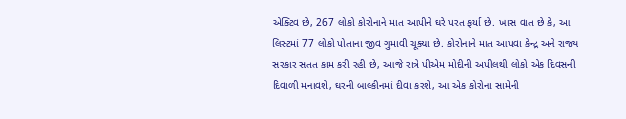એક્ટિવ છે, 267 લોકો કોરોનાને માત આપીને ઘરે પરત ફર્યા છે. ખાસ વાત છે કે, આ લિસ્ટમાં 77 લોકો પોતાના જીવ ગુમાવી ચૂક્યા છે. કોરોનાને માત આપવા કેન્દ્ર અને રાજ્ય સરકાર સતત કામ કરી રહી છે, આજે રાત્રે પીએમ મોદીની અપીલથી લોકો એક દિવસની દિવાળી મનાવશે, ઘરની બાલ્કીનમાં દીવા કરશે, આ એક કોરોના સામેની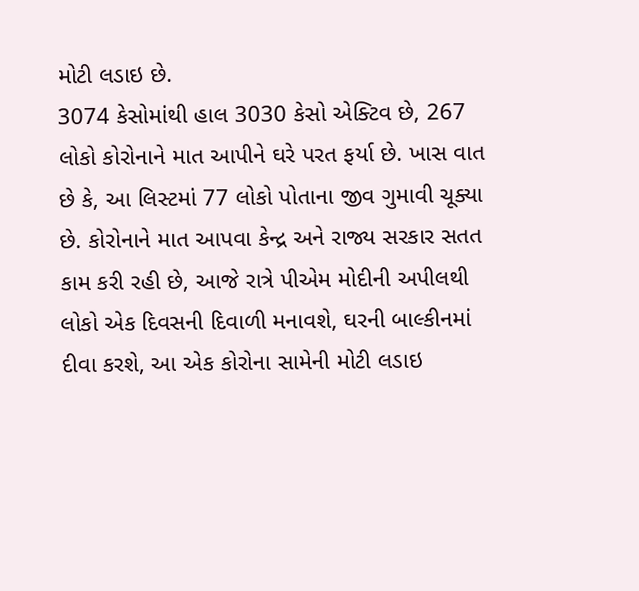મોટી લડાઇ છે.
3074 કેસોમાંથી હાલ 3030 કેસો એક્ટિવ છે, 267 લોકો કોરોનાને માત આપીને ઘરે પરત ફર્યા છે. ખાસ વાત છે કે, આ લિસ્ટમાં 77 લોકો પોતાના જીવ ગુમાવી ચૂક્યા છે. કોરોનાને માત આપવા કેન્દ્ર અને રાજ્ય સરકાર સતત કામ કરી રહી છે, આજે રાત્રે પીએમ મોદીની અપીલથી લોકો એક દિવસની દિવાળી મનાવશે, ઘરની બાલ્કીનમાં દીવા કરશે, આ એક કોરોના સામેની મોટી લડાઇ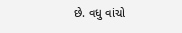છે. વધુ વાંચો